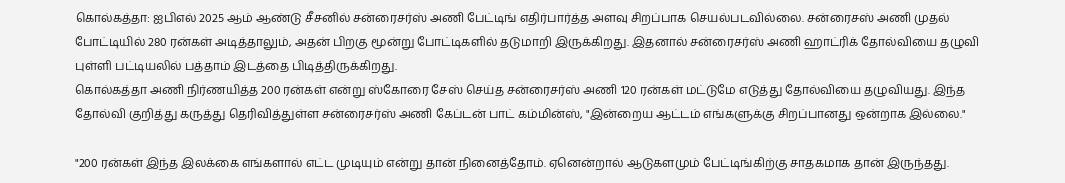கொல்கத்தா: ஐபிஎல் 2025 ஆம் ஆண்டு சீசனில் சன்ரைசர்ஸ் அணி பேட்டிங் எதிர்பார்த்த அளவு சிறப்பாக செயல்படவில்லை. சன்ரைசஸ் அணி முதல் போட்டியில் 280 ரன்கள் அடித்தாலும், அதன் பிறகு மூன்று போட்டிகளில் தடுமாறி இருக்கிறது. இதனால் சன்ரைசர்ஸ் அணி ஹாட்ரிக் தோல்வியை தழுவி புள்ளி பட்டியலில் பத்தாம் இடத்தை பிடித்திருக்கிறது.
கொல்கத்தா அணி நிர்ணயித்த 200 ரன்கள் என்று ஸ்கோரை சேஸ் செய்த சன்ரைசர்ஸ் அணி 120 ரன்கள் மட்டுமே எடுத்து தோல்வியை தழுவியது. இந்த தோல்வி குறித்து கருத்து தெரிவித்துள்ள சன்ரைசர்ஸ் அணி கேப்டன் பாட் கம்மின்ஸ், "இன்றைய ஆட்டம் எங்களுக்கு சிறப்பானது ஒன்றாக இல்லை."

"200 ரன்கள் இந்த இலக்கை எங்களால் எட்ட முடியும் என்று தான் நினைத்தோம். ஏனென்றால் ஆடுகளமும் பேட்டிங்கிற்கு சாதகமாக தான் இருந்தது.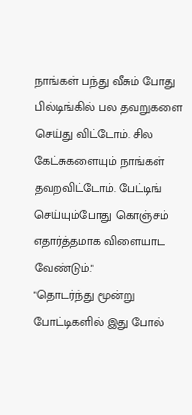நாங்கள் பந்து வீசும் போது பில்டிங்கில் பல தவறுகளை செய்து விட்டோம். சில கேட்சுகளையும் நாங்கள் தவறவிட்டோம். பேட்டிங் செய்யும்போது கொஞ்சம் எதார்த்தமாக விளையாட வேண்டும்."
"தொடர்ந்து மூன்று போட்டிகளில் இது போல்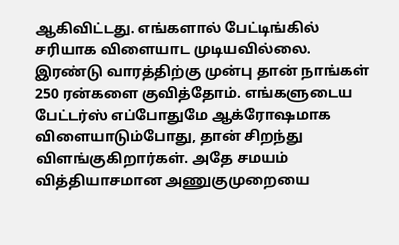ஆகிவிட்டது. எங்களால் பேட்டிங்கில் சரியாக விளையாட முடியவில்லை. இரண்டு வாரத்திற்கு முன்பு தான் நாங்கள் 250 ரன்களை குவித்தோம். எங்களுடைய பேட்டர்ஸ் எப்போதுமே ஆக்ரோஷமாக விளையாடும்போது, தான் சிறந்து விளங்குகிறார்கள். அதே சமயம் வித்தியாசமான அணுகுமுறையை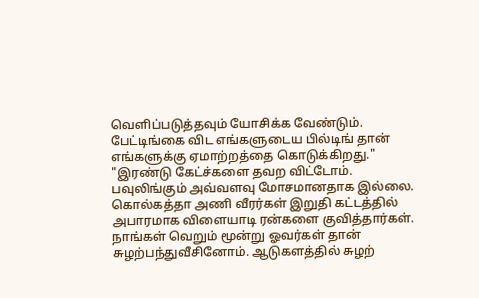வெளிப்படுத்தவும் யோசிக்க வேண்டும். பேட்டிங்கை விட எங்களுடைய பில்டிங் தான் எங்களுக்கு ஏமாற்றத்தை கொடுக்கிறது."
"இரண்டு கேட்ச்களை தவற விட்டோம். பவுலிங்கும் அவ்வளவு மோசமானதாக இல்லை. கொல்கத்தா அணி வீரர்கள் இறுதி கட்டத்தில் அபாரமாக விளையாடி ரன்களை குவித்தார்கள். நாங்கள் வெறும் மூன்று ஓவர்கள் தான் சுழற்பந்துவீசினோம். ஆடுகளத்தில் சுழற்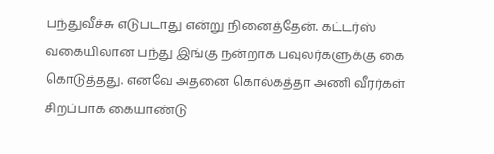பந்துவீச்சு எடுபடாது என்று நினைத்தேன். கட்டர்ஸ் வகையிலான பந்து இங்கு நன்றாக பவுலர்களுக்கு கை கொடுத்தது. எனவே அதனை கொல்கத்தா அணி வீரர்கள் சிறப்பாக கையாண்டு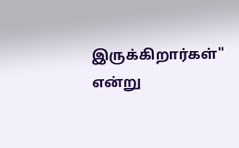இருக்கிறார்கள்" என்று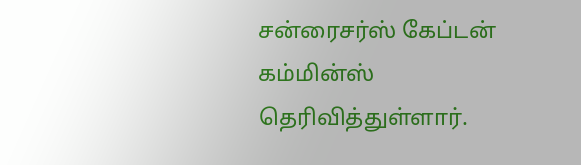சன்ரைசர்ஸ் கேப்டன் கம்மின்ஸ் தெரிவித்துள்ளார்.